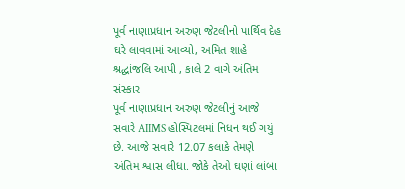પૂર્વ નાણાપ્રધાન અરુણ જેટલીનો પાર્થિવ દેહ ઘરે લાવવામાં આવ્યો, અમિત શાહે શ્રદ્ધાંજલિ આપી , કાલે 2 વાગે અંતિમ સંસ્કાર
પૂર્વ નાણાપ્રધાન અરુણ જેટલીનું આજે સવારે AIIMS હોસ્પિટલમાં નિધન થઈ ગયું છે. આજે સવારે 12.07 કલાકે તેમણે અંતિમ શ્વાસ લીધા. જોકે તેઓ ઘણાં લાંબા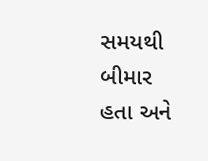સમયથી બીમાર હતા અને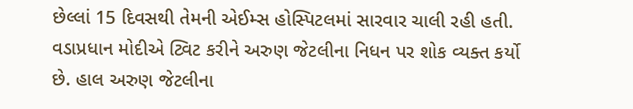છેલ્લાં 15 દિવસથી તેમની એઈમ્સ હોસ્પિટલમાં સારવાર ચાલી રહી હતી. વડાપ્રધાન મોદીએ ટ્વિટ કરીને અરુણ જેટલીના નિધન પર શોક વ્યક્ત કર્યો છે. હાલ અરુણ જેટલીના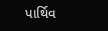પાર્થિવ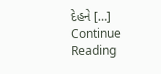દેહને […]
Continue Reading